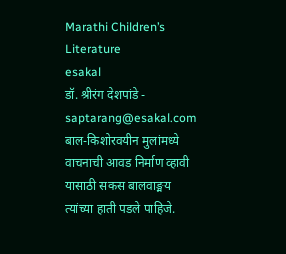Marathi Children’s Literature
esakal
डॉ. श्रीरंग देशपांडे - saptarang@esakal.com
बाल-किशोरवयीन मुलांमध्ये वाचनाची आवड निर्माण व्हावी यासाठी सकस बालवाङ्मय त्यांच्या हाती पडले पाहिजे.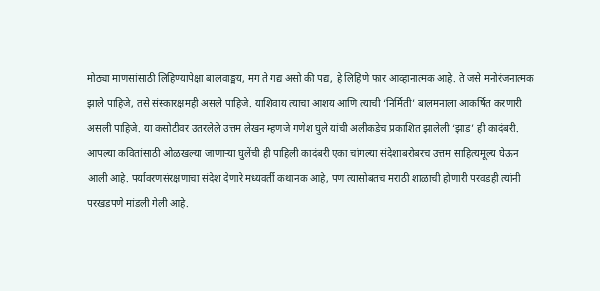मोठ्या माणसांसाठी लिहिण्यापेक्षा बालवाङ्मय, मग ते गद्य असो की पद्य, हे लिहिणे फार आव्हानात्मक आहे. ते जसे मनोरंजनात्मक झाले पाहिजे, तसे संस्कारक्षमही असले पाहिजे. याशिवाय त्याचा आशय आणि त्याची ‘निर्मिती’ बालमनाला आकर्षित करणारी असली पाहिजे. या कसोटीवर उतरलेले उत्तम लेखन म्हणजे गणेश घुले यांची अलीकडेच प्रकाशित झालेली ‘झाड’ ही कादंबरी.
आपल्या कवितांसाठी ओळखल्या जाणाऱ्या घुलेंची ही पाहिली कादंबरी एका चांगल्या संदेशाबरोबरच उत्तम साहित्यमूल्य घेऊन आली आहे. पर्यावरणसंरक्षणाचा संदेश देणारे मध्यवर्ती कथानक आहे, पण त्यासोबतच मराठी शाळाची होणारी परवडही त्यांनी परखडपणे मांडली गेली आहे.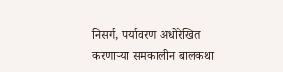निसर्ग, पर्यावरण अधोरेखित करणाऱ्या समकालीन बालकथा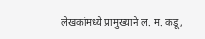लेखकांमध्ये प्रामुख्याने ल. म. कडू,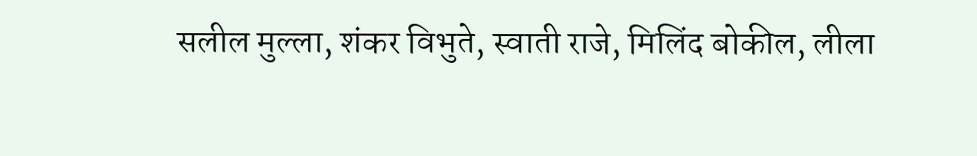सलील मुल्ला, शंकर विभुते, स्वाती राजे, मिलिंद बोकील, लीला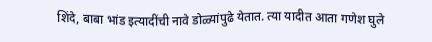शिंदे, बाबा भांड इत्यादींची नावे डोळ्यांपुढे येतात. त्या यादीत आता गणेश घुले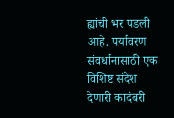ह्यांची भर पडली आहे. पर्यावरण संवर्धानासाठी एक विशिष्ट संदेश देणारी कादंबरी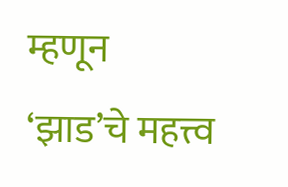म्हणून ‘झाड’चे महत्त्व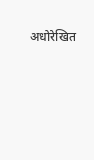अधोरेखित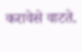करावेसे वाटते.